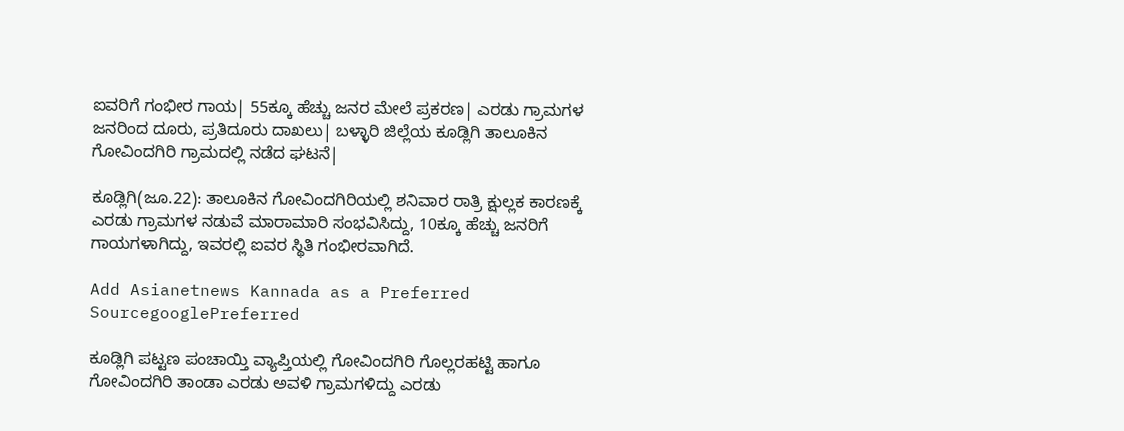ಐವರಿಗೆ ಗಂಭೀರ ಗಾಯ| 55ಕ್ಕೂ ಹೆಚ್ಚು ಜನರ ಮೇಲೆ ಪ್ರಕರಣ| ಎರಡು ಗ್ರಾಮಗಳ ಜನರಿಂದ ದೂರು, ಪ್ರತಿದೂರು ದಾಖಲು| ಬಳ್ಳಾರಿ ಜಿಲ್ಲೆಯ ಕೂಡ್ಲಿಗಿ ತಾಲೂಕಿನ ಗೋವಿಂದಗಿರಿ ಗ್ರಾಮದಲ್ಲಿ ನಡೆದ ಘಟನೆ|

ಕೂಡ್ಲಿಗಿ(ಜೂ.22): ತಾಲೂಕಿನ ಗೋವಿಂದಗಿರಿಯಲ್ಲಿ ಶನಿವಾರ ರಾತ್ರಿ ಕ್ಷುಲ್ಲಕ ಕಾರಣಕ್ಕೆ ಎರಡು ಗ್ರಾಮಗಳ ನಡುವೆ ಮಾರಾಮಾರಿ ಸಂಭವಿಸಿದ್ದು, 10ಕ್ಕೂ ಹೆಚ್ಚು ಜನರಿಗೆ ಗಾಯಗಳಾಗಿದ್ದು, ಇವರಲ್ಲಿ ಐವರ ಸ್ಥಿತಿ ಗಂಭೀರವಾಗಿದೆ.

Add Asianetnews Kannada as a Preferred SourcegooglePreferred

ಕೂಡ್ಲಿಗಿ ಪಟ್ಟಣ ಪಂಚಾಯ್ತಿ ವ್ಯಾಪ್ತಿಯಲ್ಲಿ ಗೋವಿಂದಗಿರಿ ಗೊಲ್ಲರಹಟ್ಟಿ ಹಾಗೂ ಗೋವಿಂದಗಿರಿ ತಾಂಡಾ ಎರಡು ಅವಳಿ ಗ್ರಾಮಗಳಿದ್ದು ಎರಡು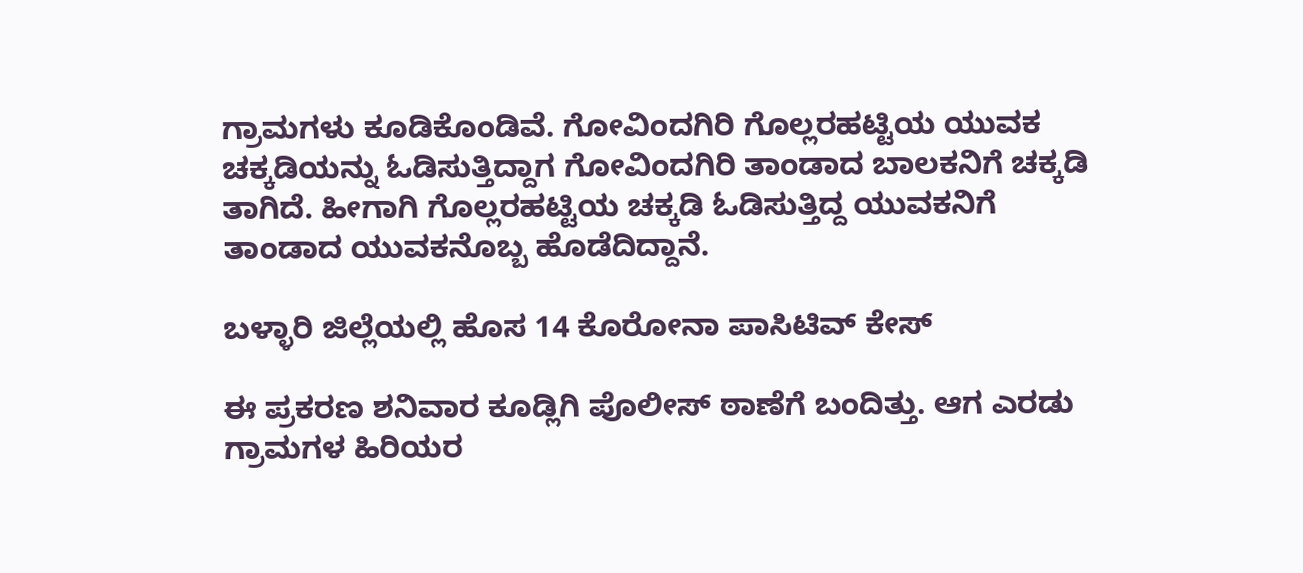ಗ್ರಾಮಗಳು ಕೂಡಿಕೊಂಡಿವೆ. ಗೋವಿಂದಗಿರಿ ಗೊಲ್ಲರಹಟ್ಟಿಯ ಯುವಕ ಚಕ್ಕಡಿಯನ್ನು ಓಡಿಸುತ್ತಿದ್ದಾಗ ಗೋವಿಂದಗಿರಿ ತಾಂಡಾದ ಬಾಲಕನಿಗೆ ಚಕ್ಕಡಿ ತಾಗಿದೆ. ಹೀಗಾಗಿ ಗೊಲ್ಲರಹಟ್ಟಿಯ ಚಕ್ಕಡಿ ಓಡಿಸುತ್ತಿದ್ದ ಯುವಕನಿಗೆ ತಾಂಡಾದ ಯುವಕನೊಬ್ಬ ಹೊಡೆದಿದ್ದಾನೆ.

ಬಳ್ಳಾರಿ ಜಿಲ್ಲೆಯಲ್ಲಿ ಹೊಸ 14 ಕೊರೋನಾ ಪಾಸಿಟಿವ್‌ ಕೇಸ್‌

ಈ ಪ್ರಕರಣ ಶನಿವಾರ ಕೂಡ್ಲಿಗಿ ಪೊಲೀಸ್‌ ಠಾಣೆಗೆ ಬಂದಿತ್ತು. ಆಗ ಎರಡು ಗ್ರಾಮಗಳ ಹಿರಿಯರ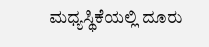ಮಧ್ಯಸ್ಥಿಕೆಯಲ್ಲಿ ದೂರು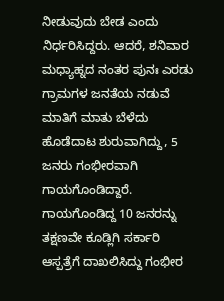ನೀಡುವುದು ಬೇಡ ಎಂದು ನಿರ್ಧರಿಸಿದ್ದರು. ಆದರೆ, ಶನಿವಾರ ಮಧ್ಯಾಹ್ನದ ನಂತರ ಪುನಃ ಎರಡು ಗ್ರಾಮಗಳ ಜನತೆಯ ನಡುವೆ ಮಾತಿಗೆ ಮಾತು ಬೆಳೆದು ಹೊಡೆದಾಟ ಶುರುವಾಗಿದ್ದು, 5 ಜನರು ಗಂಭೀರವಾಗಿ ಗಾಯಗೊಂಡಿದ್ದಾರೆ. ಗಾಯಗೊಂಡಿದ್ದ 10 ಜನರನ್ನು ತಕ್ಷಣವೇ ಕೂಡ್ಲಿಗಿ ಸರ್ಕಾರಿ ಆಸ್ಪತ್ರೆಗೆ ದಾಖಲಿಸಿದ್ದು ಗಂಭೀರ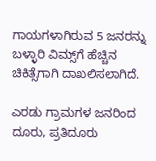ಗಾಯಗಳಾಗಿರುವ 5 ಜನರನ್ನು ಬಳ್ಳಾರಿ ವಿಮ್ಸ್‌ಗೆ ಹೆಚ್ಚಿನ ಚಿಕಿತ್ಸೆಗಾಗಿ ದಾಖಲಿಸಲಾಗಿದೆ.

ಎರಡು ಗ್ರಾಮಗಳ ಜನರಿಂದ ದೂರು, ಪ್ರತಿದೂರು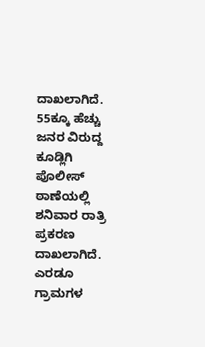ದಾಖಲಾಗಿದೆ. 55ಕ್ಕೂ ಹೆಚ್ಚು ಜನರ ವಿರುದ್ದ ಕೂಡ್ಲಿಗಿ ಪೊಲೀಸ್‌ ಠಾಣೆಯಲ್ಲಿ ಶನಿವಾರ ರಾತ್ರಿ ಪ್ರಕರಣ ದಾಖಲಾಗಿದೆ. ಎರಡೂ ಗ್ರಾಮಗಳ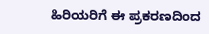ಹಿರಿಯರಿಗೆ ಈ ಪ್ರಕರಣದಿಂದ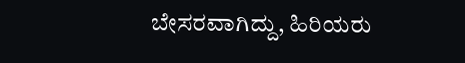ಬೇಸರವಾಗಿದ್ದು, ಹಿರಿಯರು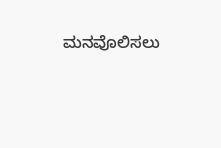ಮನವೊಲಿಸಲು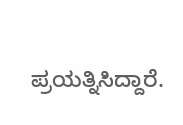ಪ್ರಯತ್ನಿಸಿದ್ದಾರೆ.